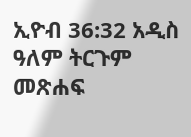ኢዮብ 36:32 አዲስ ዓለም ትርጉም መጽሐፍ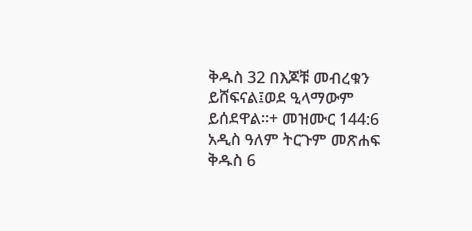ቅዱስ 32 በእጆቹ መብረቁን ይሸፍናል፤ወደ ዒላማውም ይሰደዋል።+ መዝሙር 144:6 አዲስ ዓለም ትርጉም መጽሐፍ ቅዱስ 6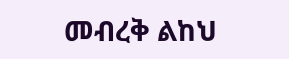መብረቅ ልከህ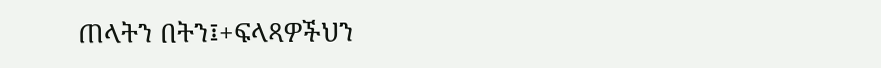ጠላትን በትን፤+ፍላጻዎችህን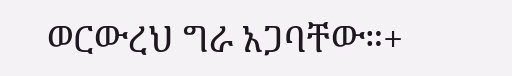ወርውረህ ግራ አጋባቸው።+